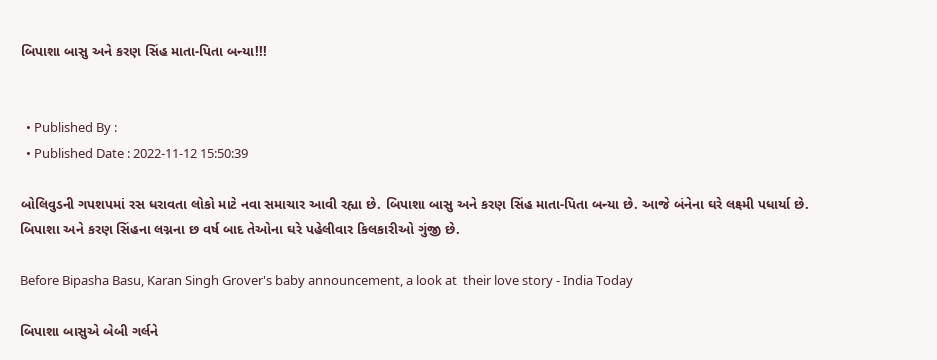બિપાશા બાસુ અને કરણ સિંહ માતા-પિતા બન્યા!!!


  • Published By :
  • Published Date : 2022-11-12 15:50:39

બોલિવુડની ગપશપમાં રસ ધરાવતા લોકો માટે નવા સમાચાર આવી રહ્યા છે. બિપાશા બાસુ અને કરણ સિંહ માતા-પિતા બન્યા છે. આજે બંનેના ઘરે લક્ષ્મી પધાર્યા છે. બિપાશા અને કરણ સિંહના લગ્નના છ વર્ષ બાદ તેઓના ઘરે પહેલીવાર કિલકારીઓ ગુંજી છે.

Before Bipasha Basu, Karan Singh Grover's baby announcement, a look at  their love story - India Today

બિપાશા બાસુએ બેબી ગર્લને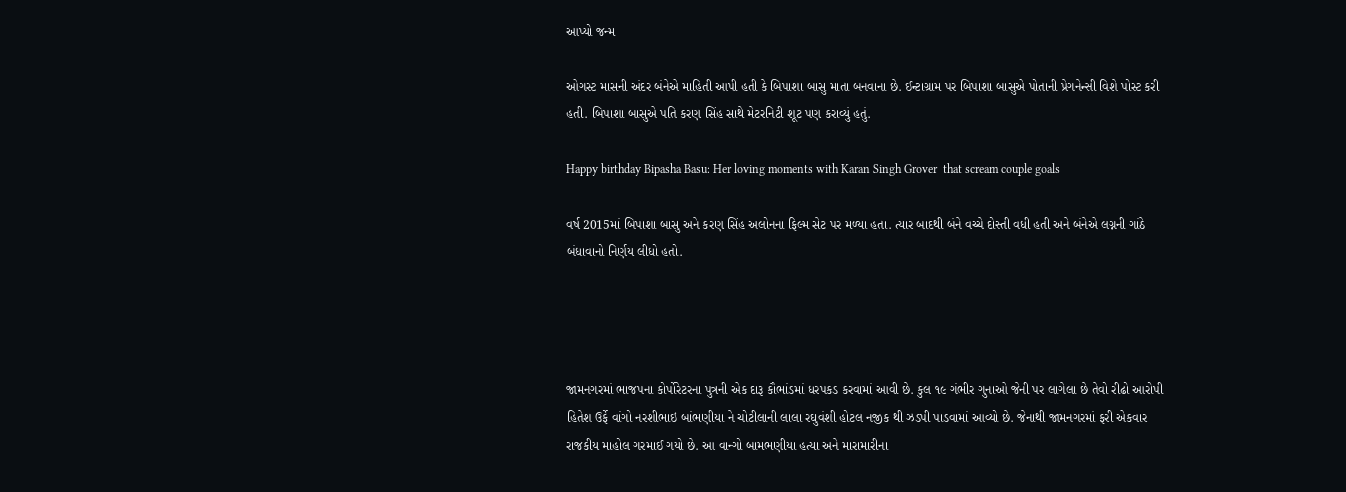આપ્યો જન્મ

ઓગસ્ટ માસની અંદર બંનેએ માહિતી આપી હતી કે બિપાશા બાસુ માતા બનવાના છે. ઈન્ટાગ્રામ પર બિપાશા બાસુએ પોતાની પ્રેગનેન્સી વિશે પોસ્ટ કરી હતી. બિપાશા બાસુએ પતિ કરણ સિંહ સાથે મેટરનિટી શૂટ પણ કરાવ્યું હતું.

Happy birthday Bipasha Basu: Her loving moments with Karan Singh Grover  that scream couple goals

વર્ષ 2015માં બિપાશા બાસુ અને કરણ સિંહ અલોનના ફિલ્મ સેટ પર મળ્યા હતા. ત્યાર બાદથી બંને વચ્ચે દોસ્તી વધી હતી અને બંનેએ લગ્નની ગાંઠે બંધાવાનો નિર્ણય લીધો હતો.




જામનગરમાં ભાજપના કોર્પોરેટરના પુત્રની એક દારૂ કૌભાંડમાં ધરપકડ કરવામાં આવી છે. કુલ ૧૯ ગંભીર ગુનાઓ જેની પર લાગેલા છે તેવો રીઢો આરોપી હિતેશ ઉર્ફે વાંગો નરશીભાઇ બાંભણીયા ને ચોટીલાની લાલા રઘુવંશી હોટલ નજીક થી ઝડપી પાડવામાં આવ્યો છે. જેનાથી જામનગરમાં ફરી એકવાર રાજકીય માહોલ ગરમાઈ ગયો છે. આ વાન્ગો બામભણીયા હત્યા અને મારામારીના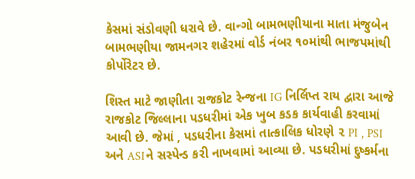કેસમાં સંડોવણી ધરાવે છે. વાન્ગો બામભણીયાના માતા મંજુબેન બામભણીયા જામનગર શહેરમાં વોર્ડ નંબર ૧૦માંથી ભાજપમાંથી કોર્પોરેટર છે.

શિસ્ત માટે જાણીતા રાજકોટ રેન્જના IG નિર્લિપ્ત રાય દ્વારા આજે રાજકોટ જિલ્લાના પડધરીમાં એક ખુબ કડક કાર્યવાહી કરવામાં આવી છે. જેમાં , પડધરીના કેસમાં તાત્કાલિક ધોરણે ૨ PI , PSI અને ASIને સસ્પેન્ડ કરી નાખવામાં આવ્યા છે. પડધરીમાં દુષ્કર્મના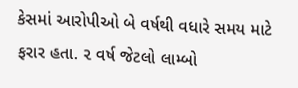કેસમાં આરોપીઓ બે વર્ષથી વધારે સમય માટે ફરાર હતા. ૨ વર્ષ જેટલો લામ્બો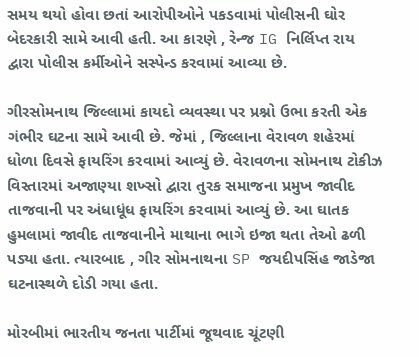સમય થયો હોવા છતાં આરોપીઓને પકડવામાં પોલીસની ઘોર બેદરકારી સામે આવી હતી. આ કારણે , રેન્જ IG નિર્લિપ્ત રાય દ્વારા પોલીસ કર્મીઓને સસ્પેન્ડ કરવામાં આવ્યા છે.

ગીરસોમનાથ જિલ્લામાં કાયદો વ્યવસ્થા પર પ્રશ્નો ઉભા કરતી એક ગંભીર ઘટના સામે આવી છે. જેમાં , જિલ્લાના વેરાવળ શહેરમાં ધોળા દિવસે ફાયરિંગ કરવામાં આવ્યું છે. વેરાવળના સોમનાથ ટોકીઝ વિસ્તારમાં અજાણ્યા શખ્સો દ્વારા તુરક સમાજના પ્રમુખ જાવીદ તાજવાની પર અંધાધૂંધ ફાયરિંગ કરવામાં આવ્યું છે. આ ઘાતક હુમલામાં જાવીદ તાજવાનીને માથાના ભાગે ઇજા થતા તેઓ ઢળી પડ્યા હતા. ત્યારબાદ , ગીર સોમનાથના SP જયદીપસિંહ જાડેજા ઘટનાસ્થળે દોડી ગયા હતા.

મોરબીમાં ભારતીય જનતા પાર્ટીમાં જૂથવાદ ચૂંટણી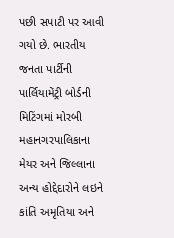પછી સપાટી પર આવી ગયો છે. ભારતીય જનતા પાર્ટીની પાર્લિયામેંટ્રી બોર્ડની મિટિંગમાં મોરબી મહાનગરપાલિકાના મેયર અને જિલ્લાના અન્ય હોદ્દેદારોને લઇને કાંતિ અમૃતિયા અને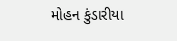મોહન કુંડારીયા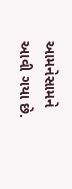આમનેસામને આવી ગયા છે.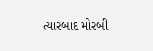ત્યારબાદ મોરબી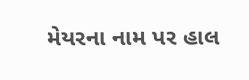મેયરના નામ પર હાલ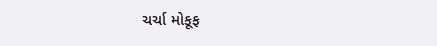ચર્ચા મોકૂફ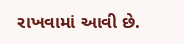રાખવામાં આવી છે.